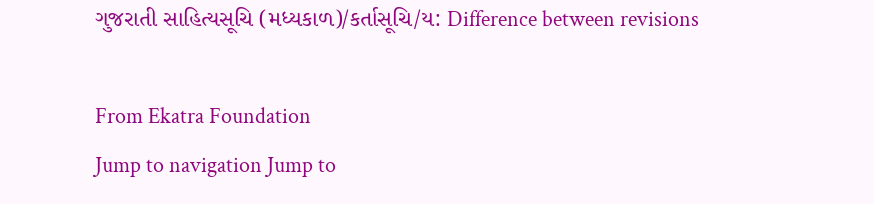ગુજરાતી સાહિત્યસૂચિ (મધ્યકાળ)/કર્તાસૂચિ/ય: Difference between revisions

From Ekatra Foundation
Jump to navigation Jump to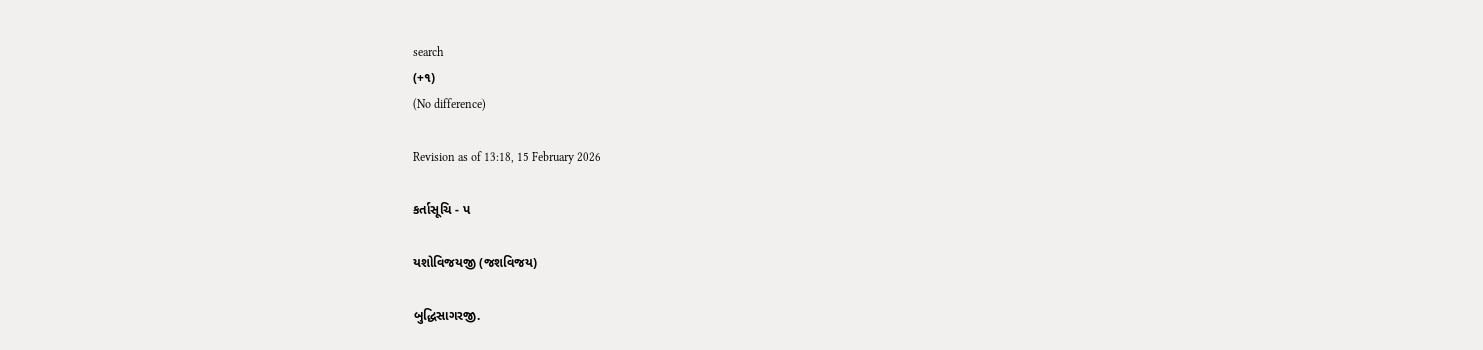search
(+૧)
(No difference)

Revision as of 13:18, 15 February 2026

કર્તાસૂચિ - પ

યશોવિજયજી (જશવિજય)

બુદ્ધિસાગરજી.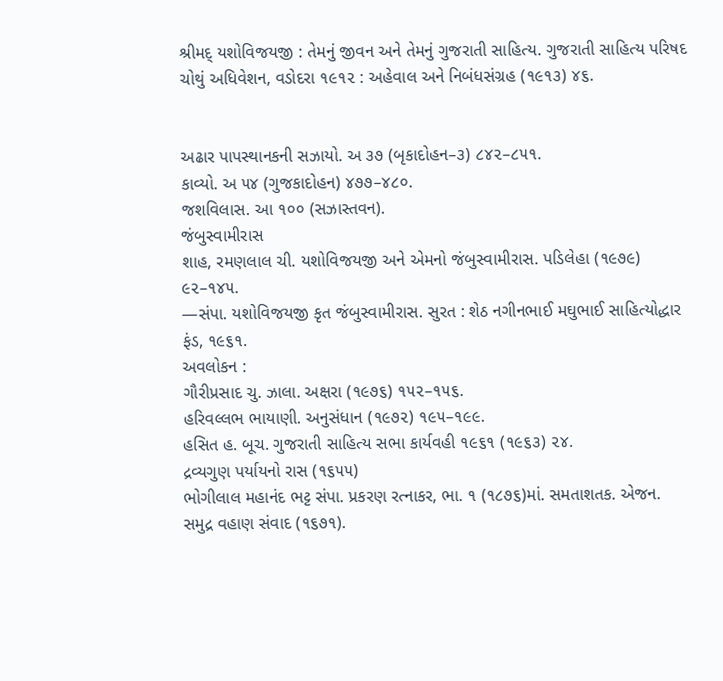શ્રીમદ્ યશોવિજયજી : તેમનું જીવન અને તેમનું ગુજરાતી સાહિત્ય. ગુજરાતી સાહિત્ય પરિષદ ચોથું અધિવેશન, વડોદરા ૧૯૧૨ : અહેવાલ અને નિબંધસંગ્રહ (૧૯૧૩) ૪૬.


અઢાર પાપસ્થાનકની સઝાયો. અ ૩૭ (બૃકાદોહન–૩) ૮૪૨–૮૫૧.
કાવ્યો. અ ૫૪ (ગુજકાદોહન) ૪૭૭–૪૮૦.
જશવિલાસ. આ ૧૦૦ (સઝાસ્તવન).
જંબુસ્વામીરાસ
શાહ, રમણલાલ ચી. યશોવિજયજી અને એમનો જંબુસ્વામીરાસ. પડિલેહા (૧૯૭૯) ૯૨–૧૪૫.
—સંપા. યશોવિજયજી કૃત જંબુસ્વામીરાસ. સુરત : શેઠ નગીનભાઈ મઘુભાઈ સાહિત્યોદ્ધાર ફંડ, ૧૯૬૧.
અવલોકન :
ગૌરીપ્રસાદ ચુ. ઝાલા. અક્ષરા (૧૯૭૬) ૧૫૨–૧૫૬.
હરિવલ્લભ ભાયાણી. અનુસંધાન (૧૯૭૨) ૧૯૫–૧૯૯.
હસિત હ. બૂચ. ગુજરાતી સાહિત્ય સભા કાર્યવહી ૧૯૬૧ (૧૯૬૩) ૨૪.
દ્રવ્યગુણ પર્યાયનો રાસ (૧૬૫૫)
ભોગીલાલ મહાનંદ ભટ્ટ સંપા. પ્રકરણ રત્નાકર, ભા. ૧ (૧૮૭૬)માં. સમતાશતક. એજન.
સમુદ્ર વહાણ સંવાદ (૧૬૭૧).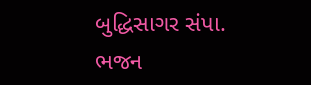બુદ્ધિસાગર સંપા. ભજન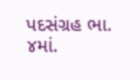પદસંગ્રહ ભા. ૪માં.